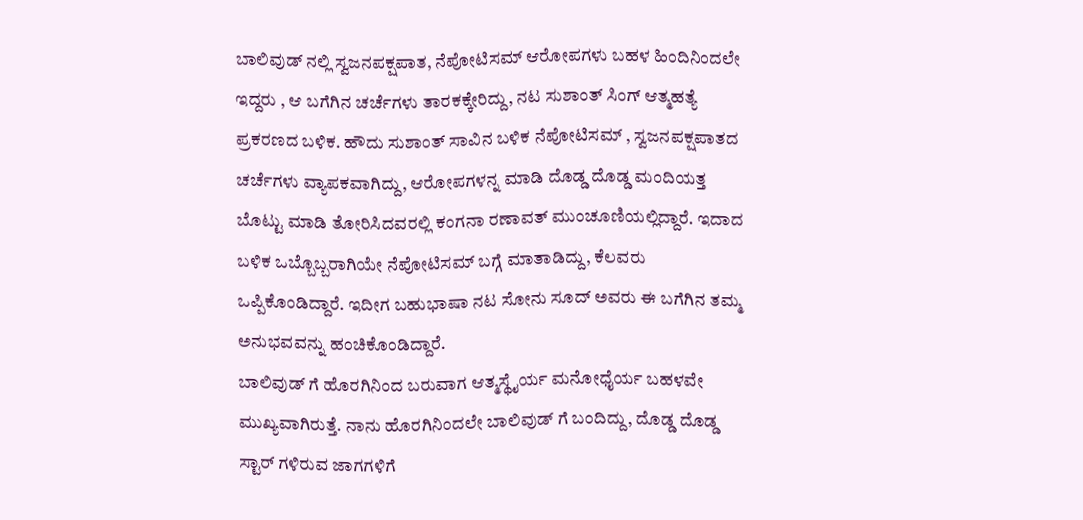ಬಾಲಿವುಡ್ ನಲ್ಲಿ ಸ್ವಜನಪಕ್ಷಪಾತ, ನೆಪೋಟಿಸಮ್ ಆರೋಪಗಳು ಬಹಳ ಹಿಂದಿನಿಂದಲೇ ಇದ್ದರು , ಆ ಬಗೆಗಿನ ಚರ್ಚೆಗಳು ತಾರಕಕ್ಕೇರಿದ್ದು, ನಟ ಸುಶಾಂತ್ ಸಿಂಗ್ ಆತ್ಮಹತ್ಯೆ ಪ್ರಕರಣದ ಬಳಿಕ. ಹೌದು ಸುಶಾಂತ್ ಸಾವಿನ ಬಳಿಕ ನೆಪೋಟಿಸಮ್ , ಸ್ವಜನಪಕ್ಷಪಾತದ ಚರ್ಚೆಗಳು ವ್ಯಾಪಕವಾಗಿದ್ದು, ಆರೋಪಗಳನ್ನ ಮಾಡಿ ದೊಡ್ಡ ದೊಡ್ಡ ಮಂದಿಯತ್ತ ಬೊಟ್ಟು ಮಾಡಿ ತೋರಿಸಿದವರಲ್ಲಿ ಕಂಗನಾ ರಣಾವತ್ ಮುಂಚೂಣಿಯಲ್ಲಿದ್ದಾರೆ. ಇದಾದ ಬಳಿಕ ಒಬ್ಬೊಬ್ಬರಾಗಿಯೇ ನೆಪೋಟಿಸಮ್ ಬಗ್ಗೆ ಮಾತಾಡಿದ್ದು, ಕೆಲವರು ಒಪ್ಪಿಕೊಂಡಿದ್ದಾರೆ. ಇದೀಗ ಬಹುಭಾಷಾ ನಟ ಸೋನು ಸೂದ್ ಅವರು ಈ ಬಗೆಗಿನ ತಮ್ಮ ಅನುಭವವನ್ನು ಹಂಚಿಕೊಂಡಿದ್ದಾರೆ.
ಬಾಲಿವುಡ್ ಗೆ ಹೊರಗಿನಿಂದ ಬರುವಾಗ ಆತ್ಮಸ್ಥೈರ್ಯ ಮನೋಧೈರ್ಯ ಬಹಳವೇ ಮುಖ್ಯವಾಗಿರುತ್ತೆ. ನಾನು ಹೊರಗಿನಿಂದಲೇ ಬಾಲಿವುಡ್ ಗೆ ಬಂದಿದ್ದು, ದೊಡ್ಡ ದೊಡ್ಡ ಸ್ಟಾರ್ ಗಳಿರುವ ಜಾಗಗಳಿಗೆ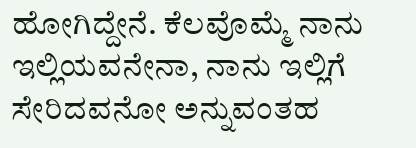ಹೋಗಿದ್ದೇನೆ. ಕೆಲವೊಮ್ಮೆ ನಾನು ಇಲ್ಲಿಯವನೇನಾ, ನಾನು ಇಲ್ಲಿಗೆ ಸೇರಿದವನೋ ಅನ್ನುವಂತಹ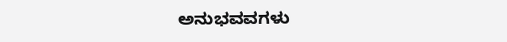ಅನುಭವವಗಳು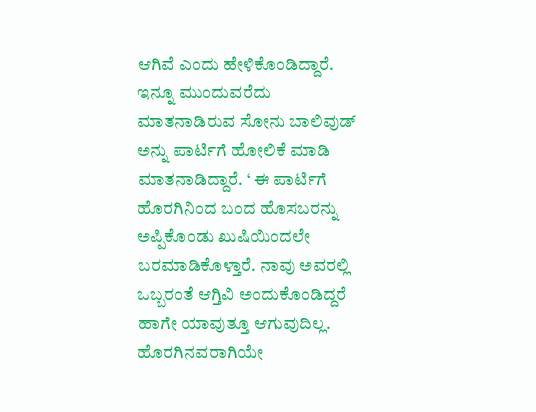ಆಗಿವೆ ಎಂದು ಹೇಳಿಕೊಂಡಿದ್ದಾರೆ. ಇನ್ನೂ ಮುಂದುವರೆದು ಮಾತನಾಡಿರುವ ಸೋನು ಬಾಲಿವುಡ್ ಅನ್ನು ಪಾರ್ಟಿಗೆ ಹೋಲಿಕೆ ಮಾಡಿ ಮಾತನಾಡಿದ್ದಾರೆ. ‘ ಈ ಪಾರ್ಟಿಗೆ ಹೊರಗಿನಿಂದ ಬಂದ ಹೊಸಬರನ್ನು ಅಪ್ಪಿಕೊಂಡು ಖುಷಿಯಿಂದಲೇ ಬರಮಾಡಿಕೊಳ್ತಾರೆ. ನಾವು ಅವರಲ್ಲಿ ಒಬ್ಬರಂತೆ ಆಗ್ತಿವಿ ಅಂದುಕೊಂಡಿದ್ದರೆ ಹಾಗೇ ಯಾವುತ್ತೂ ಆಗುವುದಿಲ್ಲ. ಹೊರಗಿನವರಾಗಿಯೇ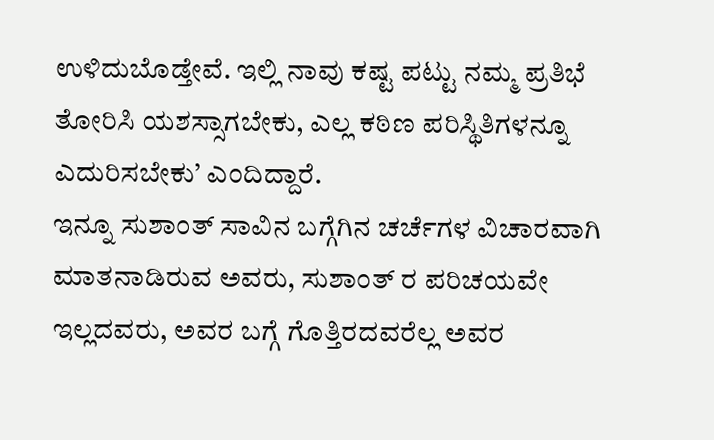ಉಳಿದುಬೊಡ್ತೇವೆ. ಇಲ್ಲಿ ನಾವು ಕಷ್ಟ ಪಟ್ಟು ನಮ್ಮ ಪ್ರತಿಭೆ ತೋರಿಸಿ ಯಶಸ್ಸಾಗಬೇಕು, ಎಲ್ಲ ಕಠಿಣ ಪರಿಸ್ಥಿತಿಗಳನ್ನೂ ಎದುರಿಸಬೇಕು’ ಎಂದಿದ್ದಾರೆ.
ಇನ್ನೂ ಸುಶಾಂತ್ ಸಾವಿನ ಬಗ್ಗೆಗಿನ ಚರ್ಚೆಗಳ ವಿಚಾರವಾಗಿ ಮಾತನಾಡಿರುವ ಅವರು, ಸುಶಾಂತ್ ರ ಪರಿಚಯವೇ ಇಲ್ಲದವರು, ಅವರ ಬಗ್ಗೆ ಗೊತ್ತಿರದವರೆಲ್ಲ ಅವರ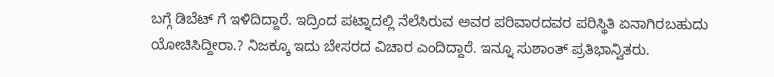ಬಗ್ಗೆ ಡಿಬೆಟ್ ಗೆ ಇಳಿದಿದ್ದಾರೆ. ಇದ್ರಿಂದ ಪಟ್ನಾದಲ್ಲಿ ನೆಲೆಸಿರುವ ಅವರ ಪರಿವಾರದವರ ಪರಿಸ್ಥಿತಿ ಏನಾಗಿರಬಹುದು ಯೋಚಿಸಿದ್ದೀರಾ.? ನಿಜಕ್ಕೂ ಇದು ಬೇಸರದ ವಿಚಾರ ಎಂದಿದ್ದಾರೆ. ಇನ್ನೂ ಸುಶಾಂತ್ ಪ್ರತಿಭಾನ್ವಿತರು.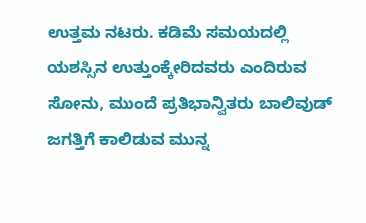ಉತ್ತಮ ನಟರು. ಕಡಿಮೆ ಸಮಯದಲ್ಲಿ ಯಶಸ್ಸಿನ ಉತ್ತುಂಕ್ಕೇರಿದವರು ಎಂದಿರುವ ಸೋನು, ಮುಂದೆ ಪ್ರತಿಭಾನ್ವಿತರು ಬಾಲಿವುಡ್ ಜಗತ್ತಿಗೆ ಕಾಲಿಡುವ ಮುನ್ನ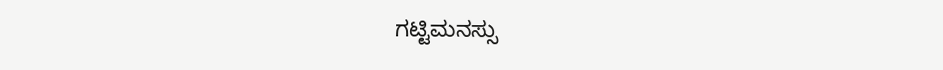ಗಟ್ಟಿಮನಸ್ಸು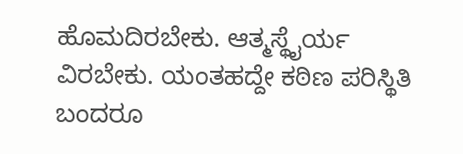ಹೊಮದಿರಬೇಕು. ಆತ್ಮಸ್ಥೈರ್ಯ ವಿರಬೇಕು. ಯಂತಹದ್ದೇ ಕಠಿಣ ಪರಿಸ್ಥಿತಿ ಬಂದರೂ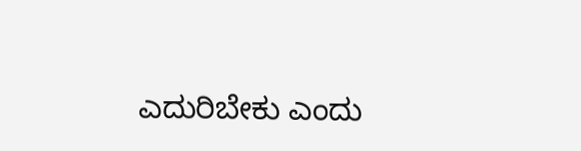ಎದುರಿಬೇಕು ಎಂದು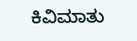ಕಿವಿಮಾತು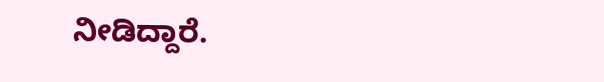ನೀಡಿದ್ದಾರೆ.